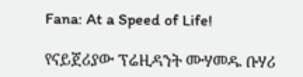Fana: At a Speed of Life!

የናይጀሪያው ፕሬዚዳንት ሙሃመዱ ቡሃሪ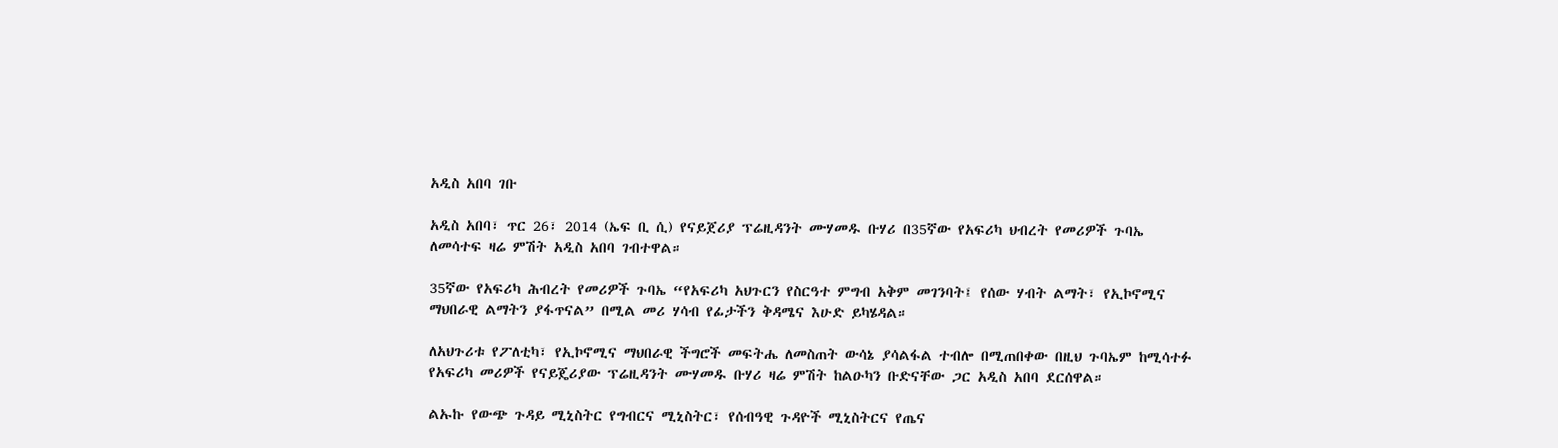አዲስ አበባ ገቡ

አዲስ አበባ፣ ጥር 26፣ 2014 (ኤፍ ቢ ሲ) የናይጀሪያ ፕሬዚዳንት ሙሃመዱ ቡሃሪ በ35ኛው የአፍሪካ ህብረት የመሪዎች ጉባኤ ለመሳተፍ ዛሬ ምሽት አዲስ አበባ ገብተዋል።

35ኛው የአፍሪካ ሕብረት የመሪዎች ጉባኤ “የአፍሪካ አህጉርን የስርዓተ ምግብ አቅም መገንባት፤ የሰው ሃብት ልማት፣ የኢኮኖሚና ማህበራዊ ልማትን ያፋጥናል” በሚል መሪ ሃሳብ የፊታችን ቅዳሜና እሁድ ይካሄዳል።

ለአህጉሪቱ የፖለቲካ፣ የኢኮኖሚና ማህበራዊ ችግሮች መፍትሔ ለመስጠት ውሳኔ ያሳልፋል ተብሎ በሚጠበቀው በዚህ ጉባኤም ከሚሳተፉ የአፍሪካ መሪዎች የናይጄሪያው ፕሬዚዳንት ሙሃመዱ ቡሃሪ ዛሬ ምሽት ከልዑካን ቡድናቸው ጋር አዲስ አበባ ደርሰዋል።

ልኡኩ የውጭ ጉዳይ ሚኒስትር የግብርና ሚኒስትር፣ የሰብዓዊ ጉዳዮች ሚኒስትርና የጤና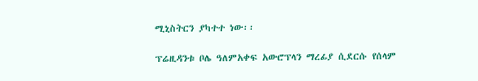ሚኒስትርን ያካተተ ነው፡፡

ፕሬዚዳንቱ ቦሌ ዓለምአቀፍ አውሮፕላን ማረፊያ ሲደርሱ የሰላም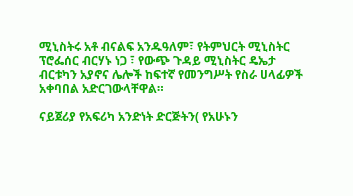ሚኒስትሩ አቶ ብናልፍ አንዱዓለም፣ የትምህርት ሚኒስትር ፕሮፌሰር ብርሃኑ ነጋ ፣ የውጭ ጉዳይ ሚኒስትር ዴኤታ ብርቱካን አያኖና ሌሎች ከፍተኛ የመንግሥት የስራ ሀላፊዎች አቀባበል አድርገውላቸዋል።

ናይጀሪያ የአፍሪካ አንድነት ድርጅትን( የአሁኑን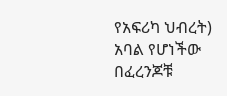የአፍሪካ ህብረት) አባል የሆነችው በፈረንጆቹ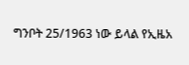ግንቦት 25/1963 ነው ይላል የኢዜአ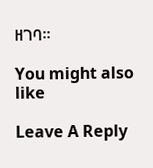ዘገባ።

You might also like

Leave A Reply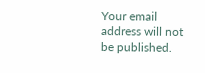Your email address will not be published.